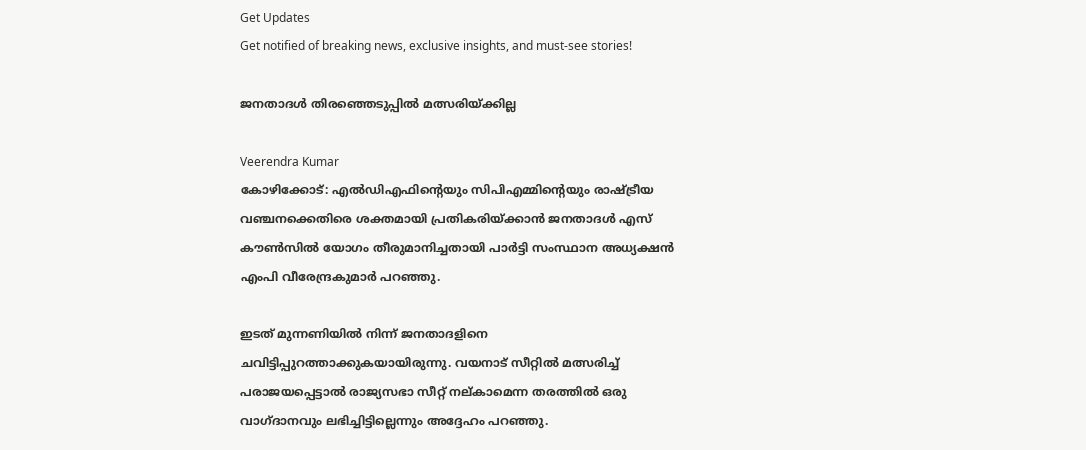Get Updates
Get notified of breaking news, exclusive insights, and must-see stories!

ജനതാദള്‍ തിരഞ്ഞെടുപ്പില്‍ മത്സരിയ്ക്കില്ല

Veerendra Kumar
കോഴിക്കോട്‌: എല്‍ഡിഎഫിന്റെയും സിപിഎമ്മിന്റെയും രാഷ്ട്രീയ വഞ്ചനക്കെതിരെ ശക്തമായി പ്രതികരിയ്‌ക്കാന്‍ ജനതാദള്‍ എസ്‌ കൗണ്‍സില്‍ യോഗം തീരുമാനിച്ചതായി പാര്‍ട്ടി സംസ്ഥാന അധ്യക്ഷന്‍ എംപി വീരേന്ദ്രകുമാര്‍ പറഞ്ഞു.

ഇടത്‌ മുന്നണിയില്‍ നിന്ന്‌ ജനതാദളിനെ ചവിട്ടിപ്പുറത്താക്കുകയായിരുന്നു. വയനാട്‌ സീറ്റില്‍ മത്സരിച്ച്‌ പരാജയപ്പെട്ടാല്‍ രാജ്യസഭാ സീറ്റ്‌ നല്‌കാമെന്ന തരത്തില്‍ ഒരു വാഗ്‌ദാനവും ലഭിച്ചിട്ടില്ലെന്നും അദ്ദേഹം പറഞ്ഞു.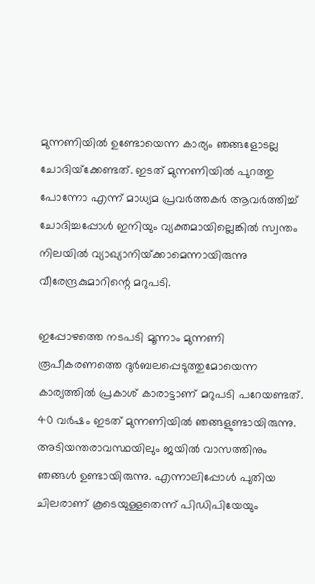മുന്നണിയില്‍ ഉണ്ടോയെന്ന കാര്യം ഞങ്ങളോടല്ല ചോദിയ്‌ക്കേണ്ടത്‌. ഇടത്‌ മുന്നണിയില്‍ പുറത്തു പോന്നോ എന്ന്‌ മാധ്യമ പ്രവര്‍ത്തകര്‍ ആവര്‍ത്തിച്ച്‌ ചോദിച്ചപ്പോള്‍ ഇനിയും വ്യക്തമായില്ലെങ്കില്‍ സ്വന്തം നിലയില്‍ വ്യാഖ്യാനിയ്‌ക്കാമെന്നായിരുന്നു വീരേന്ദ്രകുമാറിന്റെ മറുപടി.

ഇപ്പോഴത്തെ നടപടി മൂന്നാം മുന്നണി രൂപീകരണത്തെ ദുര്‍ബലപ്പെടുത്തുമോയെന്ന കാര്യത്തില്‍ പ്രകാശ്‌ കാരാട്ടാണ്‌ മറുപടി പറേയണ്ടത്‌. 40 വര്‍ഷം ഇടത്‌ മുന്നണിയില്‍ ഞങ്ങളുണ്ടായിരുന്നു. അടിയന്തരാവസ്ഥയിലും ജയില്‍ വാസത്തിനും ഞങ്ങള്‍ ഉണ്ടായിരുന്നു. എന്നാലിപ്പോള്‍ പുതിയ ചിലരാണ്‌ കൂടെയുള്ളതെന്ന്‌ പിഡിപിയേയും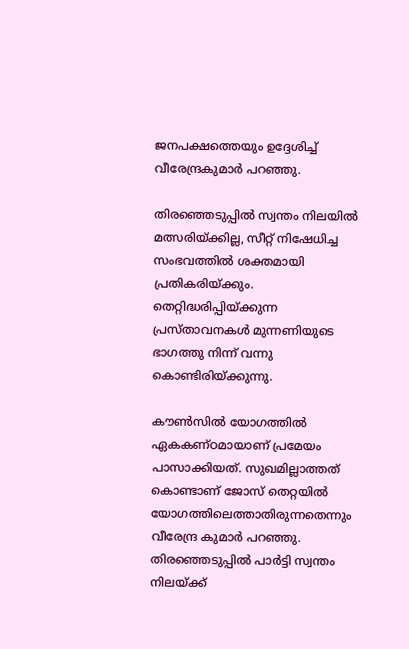ജനപക്ഷത്തെയും ഉദ്ദേശിച്ച്‌ വീരേന്ദ്രകുമാര്‍ പറഞ്ഞു.

തിരഞ്ഞെടുപ്പില്‍ സ്വന്തം നിലയില്‍ മത്സരിയ്‌ക്കില്ല, സീറ്റ്‌ നിഷേധിച്ച സംഭവത്തില്‍ ശക്തമായി പ്രതികരിയ്‌ക്കും. തെറ്റിദ്ധരിപ്പിയ്‌ക്കുന്ന പ്രസ്‌താവനകള്‍ മുന്നണിയുടെ ഭാഗത്തു നിന്ന്‌ വന്നു കൊണ്ടിരിയ്‌ക്കുന്നു.

കൗണ്‍സില്‍ യോഗത്തില്‍ ഏകകണ്‌ഠമായാണ്‌ പ്രമേയം പാസാക്കിയത്‌. സുഖമില്ലാത്തത്‌ കൊണ്ടാണ്‌ ജോസ്‌ തെറ്റയില്‍ യോഗത്തിലെത്താതിരുന്നതെന്നും വീരേന്ദ്ര കുമാര്‍ പറഞ്ഞു. തിരഞ്ഞെടുപ്പില്‍ പാര്‍ട്ടി സ്വന്തം നിലയ്‌ക്ക്‌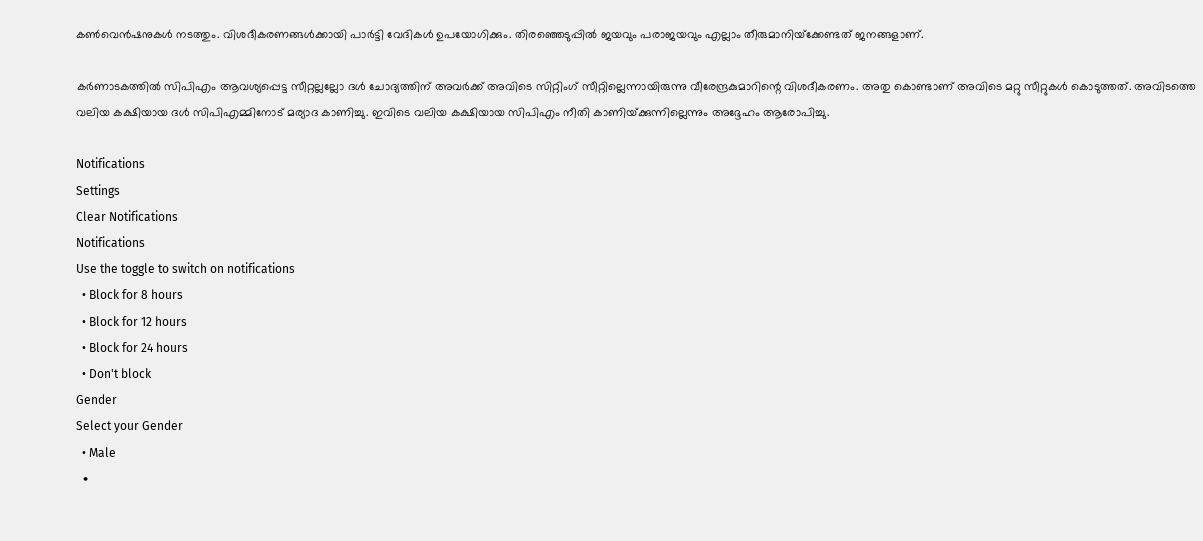കണ്‍വെന്‍ഷനുകള്‍ നടത്തും. വിശദീകരണങ്ങള്‍ക്കായി പാര്‍ട്ടി വേദികള്‍ ഉപയോഗിക്കും. തിരഞ്ഞെടുപ്പില്‍ ജയവും പരാജയവും എല്ലാം തീരുമാനിയ്‌ക്കേണ്ടത്‌ ജനങ്ങളാണ്‌.

കര്‍ണാടകത്തില്‍ സിപിഎം ആവശ്യപ്പെട്ട സീറ്റല്ലല്ലോ ദള്‍ ചോദ്യത്തിന്‌ അവര്‍ക്ക്‌ അവിടെ സിറ്റിംഗ്‌ സീറ്റില്ലെന്നായിരുന്നു വീരേന്ദ്രകുമാറിന്റെ വിശദീകരണം. അതു കൊണ്ടാണ്‌ അവിടെ മറ്റു സീറ്റുകള്‍ കൊടുത്തത്‌. അവിടത്തെ വലിയ കക്ഷിയായ ദള്‍ സിപിഎമ്മിനോട്‌ മര്യാദ കാണിച്ചു. ഇവിടെ വലിയ കക്ഷിയായ സിപിഎം നീതി കാണിയ്‌ക്കുന്നില്ലെന്നും അദ്ദേഹം ആരോപിച്ചു.

Notifications
Settings
Clear Notifications
Notifications
Use the toggle to switch on notifications
  • Block for 8 hours
  • Block for 12 hours
  • Block for 24 hours
  • Don't block
Gender
Select your Gender
  • Male
  •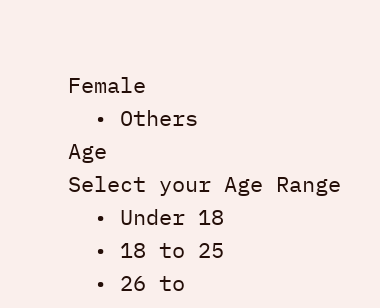Female
  • Others
Age
Select your Age Range
  • Under 18
  • 18 to 25
  • 26 to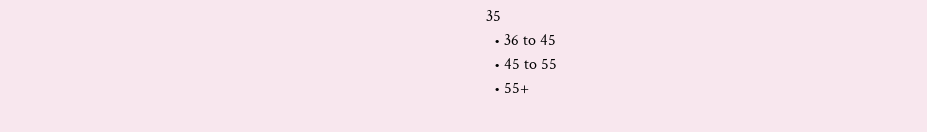35
  • 36 to 45
  • 45 to 55
  • 55+